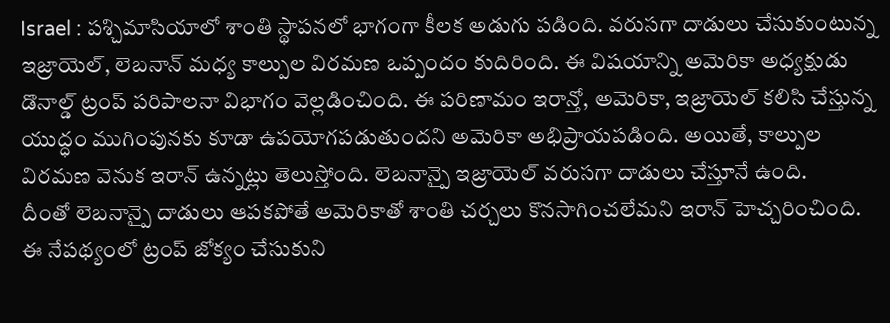Israel : పశ్చిమాసియాలో శాంతి స్థాపనలో భాగంగా కీలక అడుగు పడింది. వరుసగా దాడులు చేసుకుంటున్న ఇజ్రాయెల్, లెబనాన్ మధ్య కాల్పుల విరమణ ఒప్పందం కుదిరింది. ఈ విషయాన్ని అమెరికా అధ్యక్షుడు డొనాల్డ్ ట్రంప్ పరిపాలనా విభాగం వెల్లడించింది. ఈ పరిణామం ఇరాన్తో, అమెరికా, ఇజ్రాయెల్ కలిసి చేస్తున్న యుద్ధం ముగింపునకు కూడా ఉపయోగపడుతుందని అమెరికా అభిప్రాయపడింది. అయితే, కాల్పుల విరమణ వెనుక ఇరాన్ ఉన్నట్లు తెలుస్తోంది. లెబనాన్పై ఇజ్రాయెల్ వరుసగా దాడులు చేస్తూనే ఉంది.
దీంతో లెబనాన్పై దాడులు ఆపకపోతే అమెరికాతో శాంతి చర్చలు కొనసాగించలేమని ఇరాన్ హెచ్చరించింది. ఈ నేపథ్యంలో ట్రంప్ జోక్యం చేసుకుని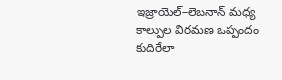ఇజ్రాయెల్–లెబనాన్ మధ్య కాల్పుల విరమణ ఒప్పందం కుదిరేలా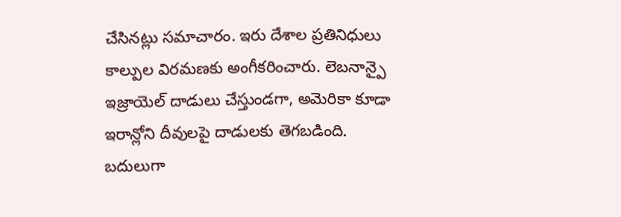చేసినట్లు సమాచారం. ఇరు దేశాల ప్రతినిధులు కాల్పుల విరమణకు అంగీకరించారు. లెబనాన్పై ఇజ్రాయెల్ దాడులు చేస్తుండగా, అమెరికా కూడా ఇరాన్లోని దీవులపై దాడులకు తెగబడింది. బదులుగా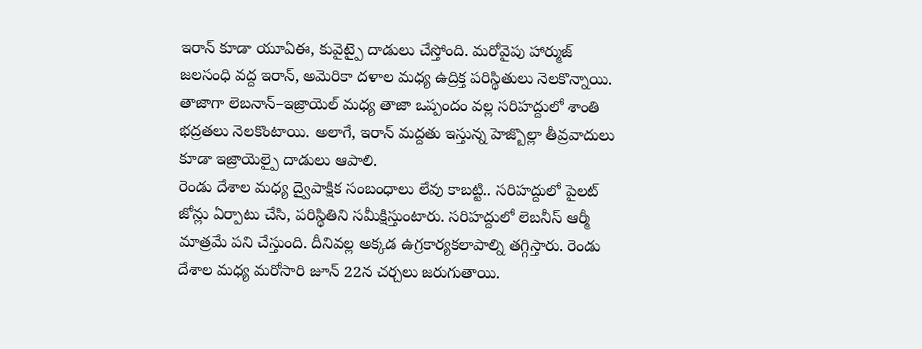ఇరాన్ కూడా యూఏఈ, కువైట్పై దాడులు చేస్తోంది. మరోవైపు హార్ముజ్ జలసంధి వద్ద ఇరాన్, అమెరికా దళాల మధ్య ఉద్రిక్త పరిస్థితులు నెలకొన్నాయి. తాజాగా లెబనాన్–ఇజ్రాయెల్ మధ్య తాజా ఒప్పందం వల్ల సరిహద్దులో శాంతి భద్రతలు నెలకొంటాయి. అలాగే, ఇరాన్ మద్దతు ఇస్తున్న హెజ్బొల్లా తీవ్రవాదులు కూడా ఇజ్రాయెల్పై దాడులు ఆపాలి.
రెండు దేశాల మధ్య ద్వైపాక్షిక సంబంధాలు లేవు కాబట్టి.. సరిహద్దులో పైలట్ జోన్లు ఏర్పాటు చేసి, పరిస్థితిని సమీక్షిస్తుంటారు. సరిహద్దులో లెబనీస్ ఆర్మీ మాత్రమే పని చేస్తుంది. దీనివల్ల అక్కడ ఉగ్రకార్యకలాపాల్ని తగ్గిస్తారు. రెండు దేశాల మధ్య మరోసారి జూన్ 22న చర్చలు జరుగుతాయి.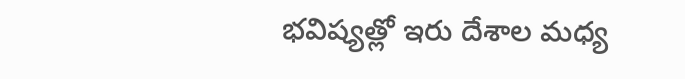భవిష్యత్లో ఇరు దేశాల మధ్య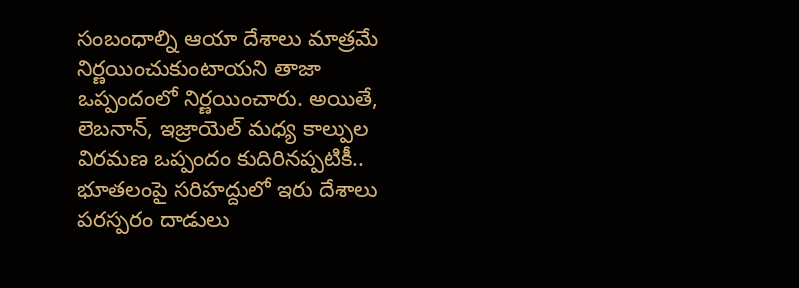సంబంధాల్ని ఆయా దేశాలు మాత్రమే నిర్ణయించుకుంటాయని తాజా ఒప్పందంలో నిర్ణయించారు. అయితే, లెబనాన్, ఇజ్రాయెల్ మధ్య కాల్పుల విరమణ ఒప్పందం కుదిరినప్పటికీ.. భూతలంపై సరిహద్దులో ఇరు దేశాలు పరస్పరం దాడులు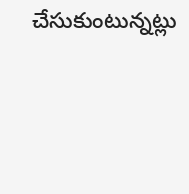చేసుకుంటున్నట్లు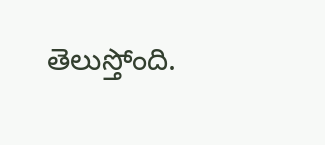తెలుస్తోంది.